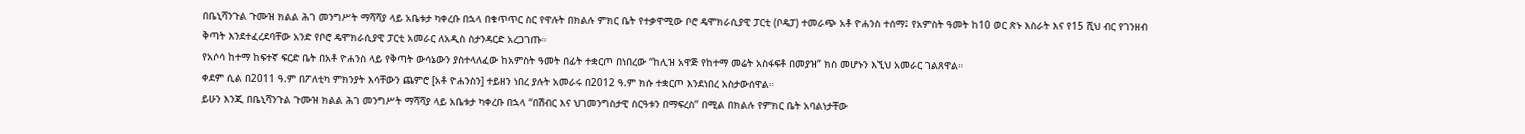በቤኒሻንጉል ጉሙዝ ክልል ሕገ መንግሥት ማሻሻያ ላይ አቤቱታ ካቀረቡ በኋላ በቁጥጥር ስር የዋሉት በክልሉ ምክር ቤት የተቃዋሚው ቦሮ ዴሞክራሲያዊ ፓርቲ (ቦዴፓ) ተመራጭ አቶ ዮሐንስ ተሰማ፤ የአምስት ዓመት ከ10 ወር ጽኑ እስራት እና የ15 ሺህ ብር የገንዘብ ቅጣት እንደተፈረደባቸው አንድ የቦሮ ዴሞክራሲያዊ ፓርቲ አመራር ለአዲስ ስታንዳርድ አረጋገጡ።
የአሶሳ ከተማ ከፍተኛ ፍርድ ቤት በአቶ ዮሐንስ ላይ የቅጣት ውሳኔውን ያስተላለፈው ከአምስት ዓመት በፊት ተቋርጦ በነበረው “ከሊዝ አዋጅ የከተማ መሬት አስፋፍቶ በመያዝ” ክስ መሆኑን እኚህ አመራር ገልጸዋል።
ቀደም ሲል በ2011 ዓ.ም በፖለቲካ ምክንያት እሳቸውን ጨምሮ [አቶ ዮሐንስን] ተይዘን ነበረ ያሉት አመራሩ በ2012 ዓ.ም ክሱ ተቋርጦ እንደነበረ አስታውሰዋል።
ይሁን እንጂ በቤኒሻንጉል ጉሙዝ ክልል ሕገ መንግሥት ማሻሻያ ላይ አቤቱታ ካቀረቡ በኋላ “በሽብር እና ህገመንግስታዊ ስርዓቱን በማፍረስ” በሚል በክልሉ የምክር ቤት አባልነታቸው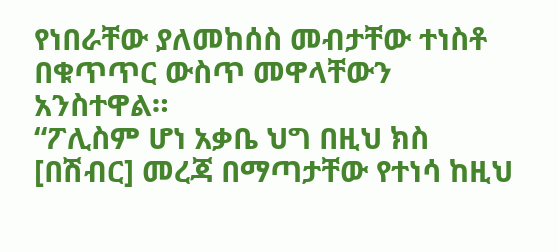የነበራቸው ያለመከሰስ መብታቸው ተነስቶ በቁጥጥር ውስጥ መዋላቸውን አንስተዋል።
“ፖሊስም ሆነ አቃቤ ህግ በዚህ ክስ [በሽብር] መረጃ በማጣታቸው የተነሳ ከዚህ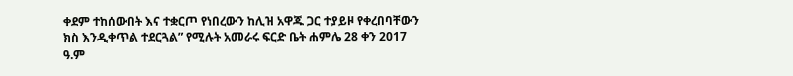ቀደም ተከሰውበት እና ተቋርጦ የነበረውን ከሊዝ አዋጁ ጋር ተያይዞ የቀረበባቸውን ክስ እንዲቀጥል ተደርጓል” የሚሉት አመራሩ ፍርድ ቤት ሐምሌ 28 ቀን 2017 ዓ.ም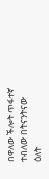በዋለው ችሎት ጥፋተኛ ተብለው በትናንትናው ዕለት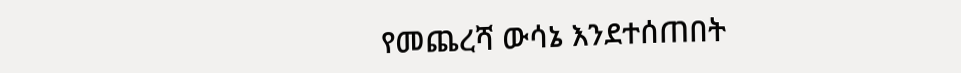የመጨረሻ ውሳኔ እንደተሰጠበት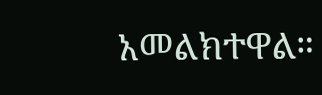አመልክተዋል።